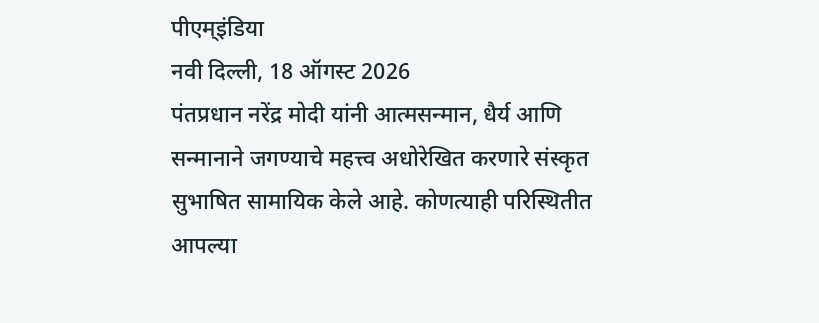पीएम्इंडिया
नवी दिल्ली, 18 ऑगस्ट 2026
पंतप्रधान नरेंद्र मोदी यांनी आत्मसन्मान, धैर्य आणि सन्मानाने जगण्याचे महत्त्व अधोरेखित करणारे संस्कृत सुभाषित सामायिक केले आहे. कोणत्याही परिस्थितीत आपल्या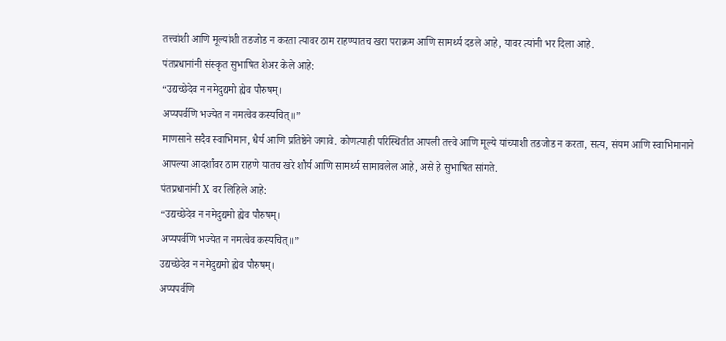तत्त्वांशी आणि मूल्यांशी तडजोड न करता त्यावर ठाम राहण्यातच खरा पराक्रम आणि सामर्थ्य दडले आहे, यावर त्यांनी भर दिला आहे.
पंतप्रधानांनी संस्कृत सुभाषित शेअर केले आहे:
“उद्यच्छेदेव न नमेदुद्यमो ह्येव पौरुषम्।
अप्यपर्वणि भज्येत न नमत्वेव कस्यचित्॥”
माणसाने सदैव स्वाभिमान, धैर्य आणि प्रतिष्ठेने जगावे. कोणत्याही परिस्थितीत आपली तत्त्वे आणि मूल्ये यांच्याशी तडजोड न करता, सत्य, संयम आणि स्वाभिमानाने आपल्या आदर्शांवर ठाम राहणे यातच खरे शौर्य आणि सामर्थ्य सामावलेल आहे, असे हे सुभाषित सांगते.
पंतप्रधानांनी X वर लिहिले आहे:
“उद्यच्छेदेव न नमेदुद्यमो ह्येव पौरुषम्।
अप्यपर्वणि भज्येत न नमत्वेव कस्यचित्॥”
उद्यच्छेदेव न नमेदुद्यमो ह्येव पौरुषम्।
अप्यपर्वणि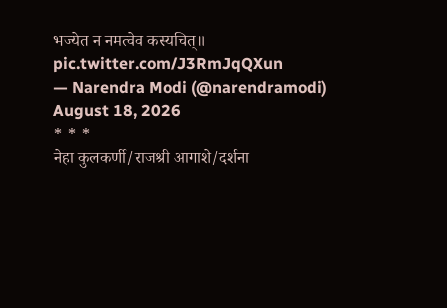भज्येत न नमत्वेव कस्यचित्॥ pic.twitter.com/J3RmJqQXun
— Narendra Modi (@narendramodi) August 18, 2026
* * *
नेहा कुलकर्णी/राजश्री आगाशे/दर्शना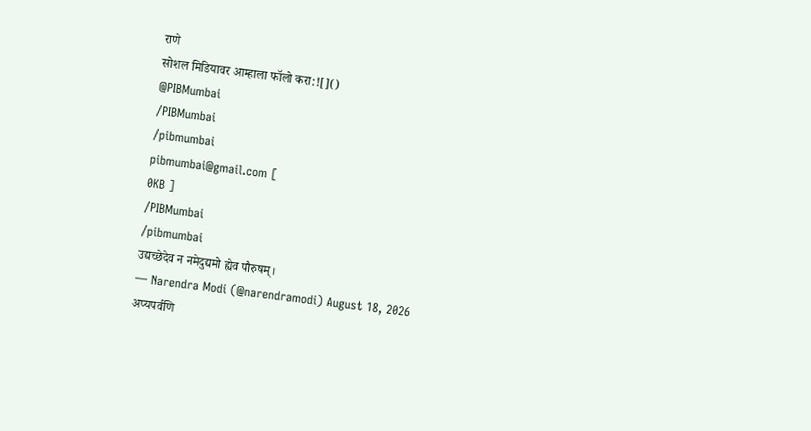राणे
सोशल मिडियावर आम्हाला फॉलो करा:![]()
@PIBMumbai
/PIBMumbai
/pibmumbai
pibmumbai@gmail.com [
0KB ]
/PIBMumbai
/pibmumbai
उद्यच्छेदेव न नमेदुद्यमो ह्येव पौरुषम्।
— Narendra Modi (@narendramodi) August 18, 2026
अप्यपर्वणि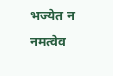भज्येत न नमत्वेव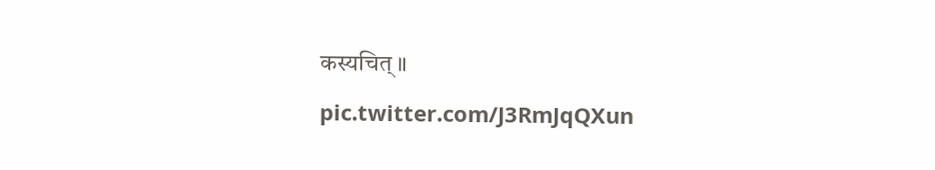कस्यचित्॥ pic.twitter.com/J3RmJqQXun